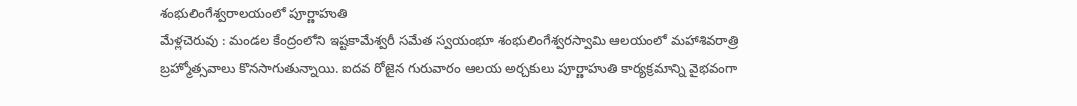శంభులింగేశ్వరాలయంలో పూర్ణాహుతి
మేళ్లచెరువు : మండల కేంద్రంలోని ఇష్టకామేశ్వరీ సమేత స్వయంభూ శంభులింగేశ్వరస్వామి ఆలయంలో మహాశివరాత్రి బ్రహ్మోత్సవాలు కొనసాగుతున్నాయి. ఐదవ రోజైన గురువారం ఆలయ అర్చకులు పూర్ణాహుతి కార్యక్రమాన్ని వైభవంగా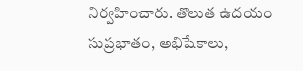నిర్వహించారు. తొలుత ఉదయం సుప్రభాతం, అభిషేకాలు,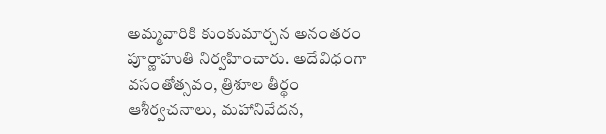అమ్మవారికి కుంకుమార్చన అనంతరం పూర్ణాహుతి నిర్వహించారు. అదేవిధంగా వసంతోత్సవం, త్రిశూల తీర్థం ఆశీర్వచనాలు, మహానివేదన,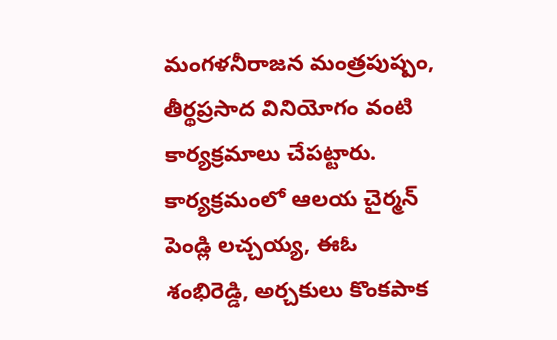మంగళనీరాజన మంత్రపుష్పం, తీర్థప్రసాద వినియోగం వంటి కార్యక్రమాలు చేపట్టారు. కార్యక్రమంలో ఆలయ చైర్మన్ పెండ్లి లచ్చయ్య, ఈఓ శంభిరెడ్డి, అర్చకులు కొంకపాక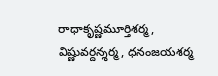రాధాకృష్ణమూర్తిశర్మ, విష్ణువర్దన్శర్మ, ధనంజయశర్మ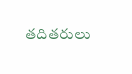తదితరులు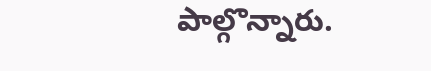పాల్గొన్నారు.